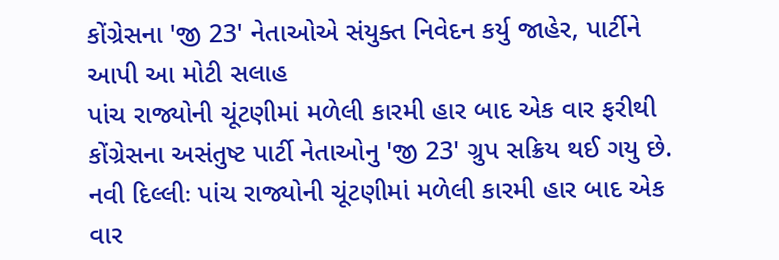કોંગ્રેસના 'જી 23' નેતાઓએ સંયુક્ત નિવેદન કર્યુ જાહેર, પાર્ટીને આપી આ મોટી સલાહ
પાંચ રાજ્યોની ચૂંટણીમાં મળેલી કારમી હાર બાદ એક વાર ફરીથી કોંગ્રેસના અસંતુષ્ટ પાર્ટી નેતાઓનુ 'જી 23' ગ્રુપ સક્રિય થઈ ગયુ છે.
નવી દિલ્લીઃ પાંચ રાજ્યોની ચૂંટણીમાં મળેલી કારમી હાર બાદ એક વાર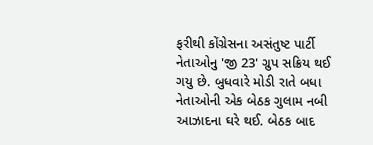ફરીથી કોંગ્રેસના અસંતુષ્ટ પાર્ટી નેતાઓનુ 'જી 23' ગ્રુપ સક્રિય થઈ ગયુ છે. બુધવારે મોડી રાતે બધા નેતાઓની એક બેઠક ગુલામ નબી આઝાદના ઘરે થઈ. બેઠક બાદ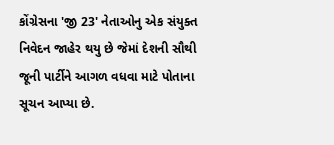કોંગ્રેસના 'જી 23' નેતાઓનુ એક સંયુક્ત નિવેદન જાહેર થયુ છે જેમાં દેશની સૌથી જૂની પાર્ટીને આગળ વધવા માટે પોતાના સૂચન આપ્યા છે.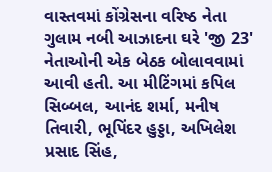વાસ્તવમાં કોંગ્રેસના વરિષ્ઠ નેતા ગુલામ નબી આઝાદના ઘરે 'જી 23' નેતાઓની એક બેઠક બોલાવવામાં આવી હતી. આ મીટિંગમાં કપિલ સિબ્બલ, આનંદ શર્મા, મનીષ તિવારી, ભૂપિંદર હુડ્ડા, અખિલેશ પ્રસાદ સિંહ,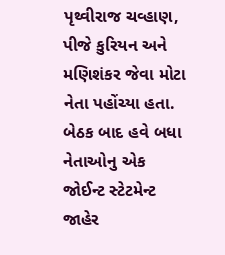પૃથ્વીરાજ ચવ્હાણ, પીજે કુરિયન અને મણિશંકર જેવા મોટા નેતા પહોંચ્યા હતા. બેઠક બાદ હવે બધા નેતાઓનુ એક જોઈન્ટ સ્ટેટમેન્ટ જાહેર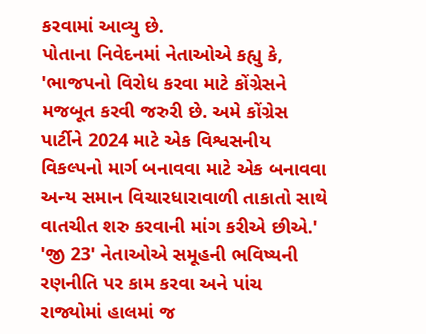કરવામાં આવ્યુ છે.
પોતાના નિવેદનમાં નેતાઓએ કહ્યુ કે, 'ભાજપનો વિરોધ કરવા માટે કોંગ્રેસને મજબૂત કરવી જરુરી છે. અમે કોંગ્રેસ પાર્ટીને 2024 માટે એક વિશ્વસનીય વિકલ્પનો માર્ગ બનાવવા માટે એક બનાવવા અન્ય સમાન વિચારધારાવાળી તાકાતો સાથે વાતચીત શરુ કરવાની માંગ કરીએ છીએ.' 'જી 23' નેતાઓએ સમૂહની ભવિષ્યની રણનીતિ પર કામ કરવા અને પાંચ રાજ્યોમાં હાલમાં જ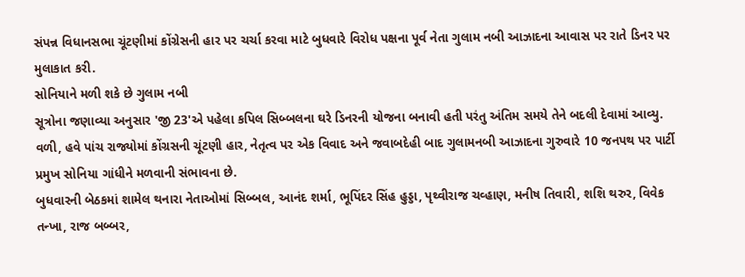સંપન્ન વિધાનસભા ચૂંટણીમાં કોંગ્રેસની હાર પર ચર્ચા કરવા માટે બુધવારે વિરોધ પક્ષના પૂર્વ નેતા ગુલામ નબી આઝાદના આવાસ પર રાતે ડિનર પર મુલાકાત કરી.
સોનિયાને મળી શકે છે ગુલામ નબી
સૂત્રોના જણાવ્યા અનુસાર 'જી 23'એ પહેલા કપિલ સિબ્બલના ઘરે ડિનરની યોજના બનાવી હતી પરંતુ અંતિમ સમયે તેને બદલી દેવામાં આવ્યુ. વળી, હવે પાંચ રાજ્યોમાં કોંગ્રસની ચૂંટણી હાર, નેતૃત્વ પર એક વિવાદ અને જવાબદેહી બાદ ગુલામનબી આઝાદના ગુરુવારે 10 જનપથ પર પાર્ટી પ્રમુખ સોનિયા ગાંધીને મળવાની સંભાવના છે.
બુધવારની બેઠકમાં શામેલ થનારા નેતાઓમાં સિબ્બલ, આનંદ શર્મા, ભૂપિંદર સિંહ હુડ્ડા, પૃથ્વીરાજ ચવ્હાણ, મનીષ તિવારી, શશિ થરુર, વિવેક તન્ખા, રાજ બબ્બર,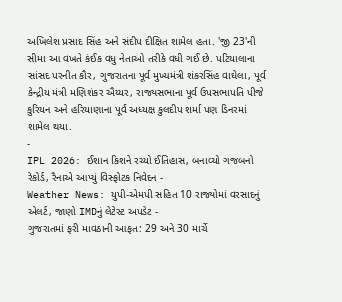અખિલેશ પ્રસાદ સિંહ અને સંદીપ દીક્ષિત શામેલ હતા. 'જી 23'ની સીમા આ વખતે કંઈક વધુ નેતાઓ તરીકે વધી ગઈ છે. પટિયાલાના સાંસદ પરનીત કૌર, ગુજરાતના પૂર્વ મુખ્યમંત્રી શંકરસિંહ વાઘેલા, પૂર્વ કેન્દ્રીય મંત્રી મણિશંકર ઐય્યર, રાજ્યસભાના પૂર્વ ઉપસભાપતિ પીજે કુરિયન અને હરિયાણાના પૂર્વ અધ્યક્ષ કુલદીપ શર્મા પણ ડિનરમાં શામેલ થયા.
-
IPL 2026: ઈશાન કિશને રચ્યો ઈતિહાસ, બનાવ્યો ગજબનો રેકોર્ડ, રૈનાએ આપ્યું વિસ્ફોટક નિવેદન -
Weather News: યુપી-એમપી સહિત 10 રાજ્યોમાં વરસાદનું એલર્ટ, જાણો IMDનું લેટેસ્ટ અપડેટ -
ગુજરાતમાં ફરી માવઠાની આફત: 29 અને 30 માર્ચે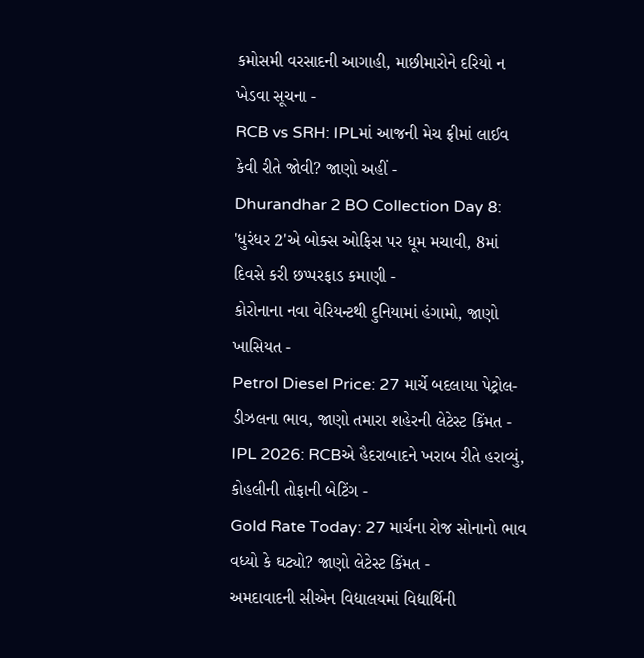કમોસમી વરસાદની આગાહી, માછીમારોને દરિયો ન ખેડવા સૂચના -
RCB vs SRH: IPLમાં આજની મેચ ફ્રીમાં લાઈવ કેવી રીતે જોવી? જાણો અહીં -
Dhurandhar 2 BO Collection Day 8: 'ધુરંધર 2'એ બોક્સ ઓફિસ પર ધૂમ મચાવી, 8માં દિવસે કરી છપ્પરફાડ કમાણી -
કોરોનાના નવા વેરિયન્ટથી દુનિયામાં હંગામો, જાણો ખાસિયત -
Petrol Diesel Price: 27 માર્ચે બદલાયા પેટ્રોલ-ડીઝલના ભાવ, જાણો તમારા શહેરની લેટેસ્ટ કિંમત -
IPL 2026: RCBએ હૈદરાબાદને ખરાબ રીતે હરાવ્યું, કોહલીની તોફાની બેટિંગ -
Gold Rate Today: 27 માર્ચના રોજ સોનાનો ભાવ વધ્યો કે ઘટ્યો? જાણો લેટેસ્ટ કિંમત -
અમદાવાદની સીએન વિદ્યાલયમાં વિદ્યાર્થિની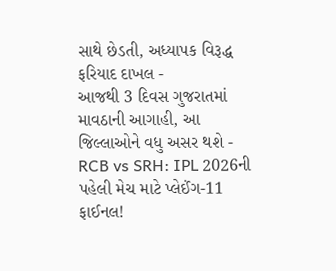સાથે છેડતી, અધ્યાપક વિરૂદ્ધ ફરિયાદ દાખલ -
આજથી 3 દિવસ ગુજરાતમાં માવઠાની આગાહી, આ જિલ્લાઓને વધુ અસર થશે -
RCB vs SRH: IPL 2026ની પહેલી મેચ માટે પ્લેઈંગ-11 ફાઈનલ!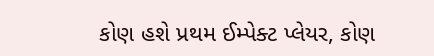કોણ હશે પ્રથમ ઈમ્પેક્ટ પ્લેયર, કોણ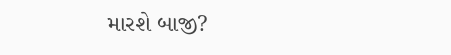મારશે બાજી?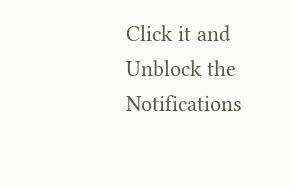Click it and Unblock the Notifications